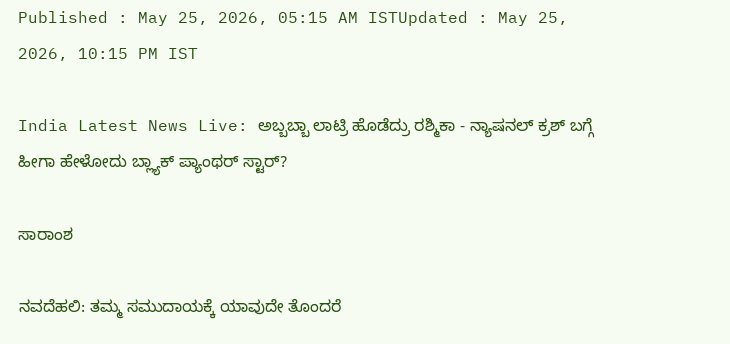Published : May 25, 2026, 05:15 AM ISTUpdated : May 25, 2026, 10:15 PM IST

India Latest News Live: ಅಬ್ಬಬ್ಬಾ ಲಾಟ್ರಿ ಹೊಡೆದ್ರು ರಶ್ಮಿಕಾ - ನ್ಯಾಷನಲ್ ಕ್ರಶ್ ಬಗ್ಗೆ ಹೀಗಾ ಹೇಳೋದು ಬ್ಲ್ಯಾಕ್ ಪ್ಯಾಂಥರ್ ಸ್ಟಾರ್?

ಸಾರಾಂಶ

ನವದೆಹಲಿ: ತಮ್ಮ ಸಮುದಾಯಕ್ಕೆ ಯಾವುದೇ ತೊಂದರೆ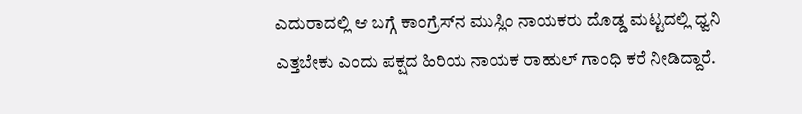ಎದುರಾದಲ್ಲಿ ಆ ಬಗ್ಗೆ ಕಾಂಗ್ರೆಸ್‌ನ ಮುಸ್ಲಿಂ ನಾಯಕರು ದೊಡ್ಡ ಮಟ್ಟದಲ್ಲಿ ಧ್ವನಿ ಎತ್ತಬೇಕು ಎಂದು ಪಕ್ಷದ ಹಿರಿಯ ನಾಯಕ ರಾಹುಲ್‌ ಗಾಂಧಿ ಕರೆ ನೀಡಿದ್ದಾರೆ.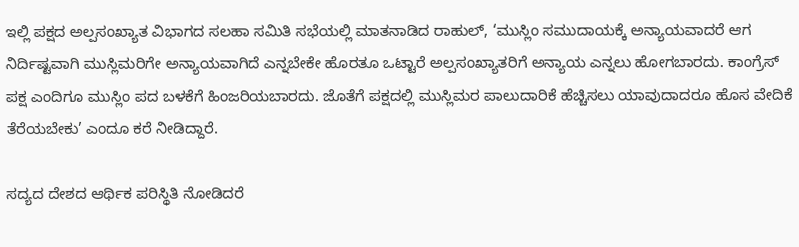ಇಲ್ಲಿ ಪಕ್ಷದ ಅಲ್ಪಸಂಖ್ಯಾತ ವಿಭಾಗದ ಸಲಹಾ ಸಮಿತಿ ಸಭೆಯಲ್ಲಿ ಮಾತನಾಡಿದ ರಾಹುಲ್‌, ‘ಮುಸ್ಲಿಂ ಸಮುದಾಯಕ್ಕೆ ಅನ್ಯಾಯವಾದರೆ ಆಗ ನಿರ್ದಿಷ್ಟವಾಗಿ ಮುಸ್ಲಿಮರಿಗೇ ಅನ್ಯಾಯವಾಗಿದೆ ಎನ್ನಬೇಕೇ ಹೊರತೂ ಒಟ್ಟಾರೆ ಅಲ್ಪಸಂಖ್ಯಾತರಿಗೆ ಅನ್ಯಾಯ ಎನ್ನಲು ಹೋಗಬಾರದು. ಕಾಂಗ್ರೆಸ್‌ ಪಕ್ಷ ಎಂದಿಗೂ ಮುಸ್ಲಿಂ ಪದ ಬಳಕೆಗೆ ಹಿಂಜರಿಯಬಾರದು. ಜೊತೆಗೆ ಪಕ್ಷದಲ್ಲಿ ಮುಸ್ಲಿಮರ ಪಾಲುದಾರಿಕೆ ಹೆಚ್ಚಿಸಲು ಯಾವುದಾದರೂ ಹೊಸ ವೇದಿಕೆ ತೆರೆಯಬೇಕು’ ಎಂದೂ ಕರೆ ನೀಡಿದ್ದಾರೆ.

ಸದ್ಯದ ದೇಶದ ಆರ್ಥಿಕ ಪರಿಸ್ಥಿತಿ ನೋಡಿದರೆ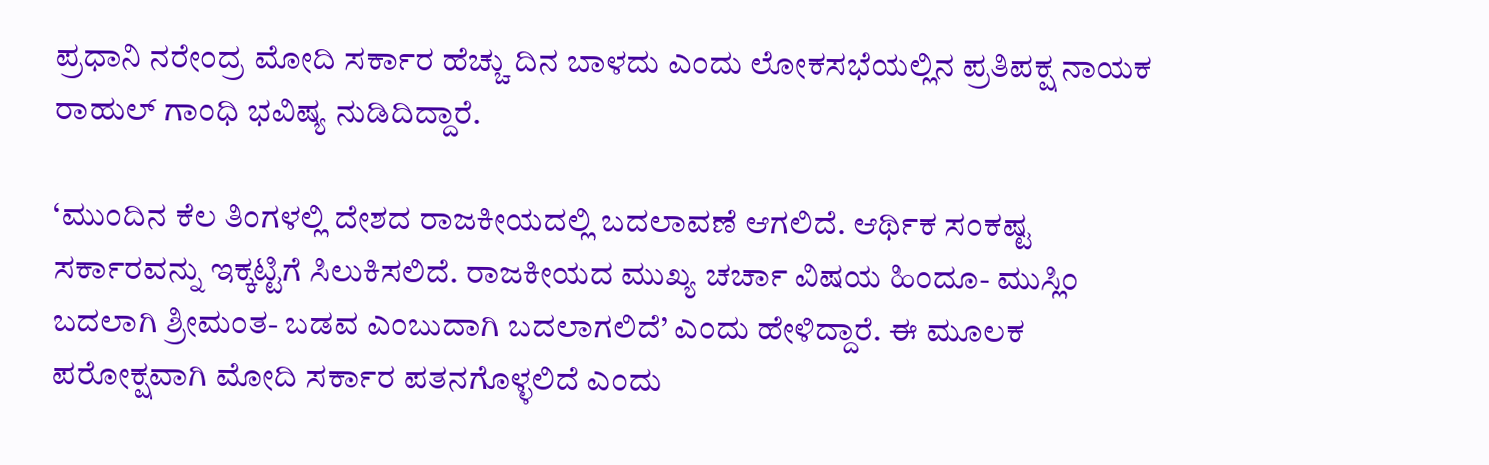ಪ್ರಧಾನಿ ನರೇಂದ್ರ ಮೋದಿ ಸರ್ಕಾರ ಹೆಚ್ಚು ದಿನ ಬಾಳದು ಎಂದು ಲೋಕಸಭೆಯಲ್ಲಿನ ಪ್ರತಿಪಕ್ಷ ನಾಯಕ ರಾಹುಲ್‌ ಗಾಂಧಿ ಭವಿಷ್ಯ ನುಡಿದಿದ್ದಾರೆ.

‘ಮುಂದಿನ ಕೆಲ ತಿಂಗಳಲ್ಲಿ ದೇಶದ ರಾಜಕೀಯದಲ್ಲಿ ಬದಲಾವಣೆ ಆಗಲಿದೆ. ಆರ್ಥಿಕ ಸಂಕಷ್ಟ ಸರ್ಕಾರವನ್ನು ಇಕ್ಕಟ್ಟಿಗೆ ಸಿಲುಕಿಸಲಿದೆ. ರಾಜಕೀಯದ ಮುಖ್ಯ ಚರ್ಚಾ ವಿಷಯ ಹಿಂದೂ- ಮುಸ್ಲಿಂ ಬದಲಾಗಿ ಶ್ರೀಮಂತ- ಬಡವ ಎಂಬುದಾಗಿ ಬದಲಾಗಲಿದೆ’ ಎಂದು ಹೇಳಿದ್ದಾರೆ. ಈ ಮೂಲಕ ಪರೋಕ್ಷವಾಗಿ ಮೋದಿ ಸರ್ಕಾರ ಪತನಗೊಳ್ಳಲಿದೆ ಎಂದು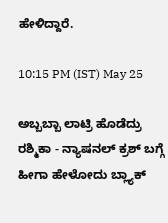ಹೇಳಿದ್ದಾರೆ.

10:15 PM (IST) May 25

ಅಬ್ಬಬ್ಬಾ ಲಾಟ್ರಿ ಹೊಡೆದ್ರು ರಶ್ಮಿಕಾ - ನ್ಯಾಷನಲ್ ಕ್ರಶ್ ಬಗ್ಗೆ ಹೀಗಾ ಹೇಳೋದು ಬ್ಲ್ಯಾಕ್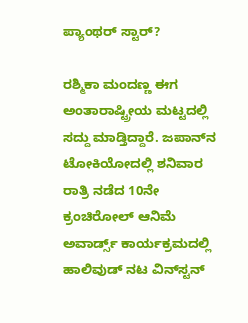ಪ್ಯಾಂಥರ್ ಸ್ಟಾರ್?

ರಶ್ಮಿಕಾ ಮಂದಣ್ಣ ಈಗ ಅಂತಾರಾಷ್ಟ್ರೀಯ ಮಟ್ಟದಲ್ಲಿ ಸದ್ದು ಮಾಡ್ತಿದ್ದಾರೆ. ಜಪಾನ್‌ನ ಟೋಕಿಯೋದಲ್ಲಿ ಶನಿವಾರ ರಾತ್ರಿ ನಡೆದ 10ನೇ ಕ್ರಂಚಿರೋಲ್ ಆನಿಮೆ ಅವಾರ್ಡ್ಸ್ ಕಾರ್ಯಕ್ರಮದಲ್ಲಿ ಹಾಲಿವುಡ್ ನಟ ವಿನ್‌ಸ್ಟನ್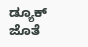ಡ್ಯೂಕ್ ಜೊತೆ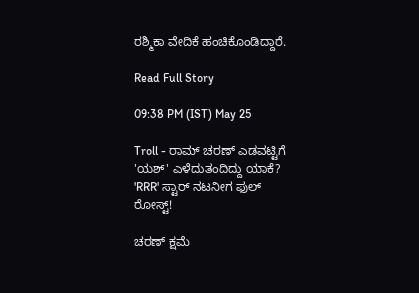ರಶ್ಮಿಕಾ ವೇದಿಕೆ ಹಂಚಿಕೊಂಡಿದ್ದಾರೆ.

Read Full Story

09:38 PM (IST) May 25

Troll - ರಾಮ್ ಚರಣ್ ಎಡವಟ್ಟಿಗೆ 'ಯಶ್' ಎಳೆದುತಂದಿದ್ದು ಯಾಕೆ? 'RRR' ಸ್ಟಾರ್ ನಟನೀಗ ಫುಲ್ ರೋಸ್ಟ್!

ಚರಣ್ ಕ್ಷಮೆ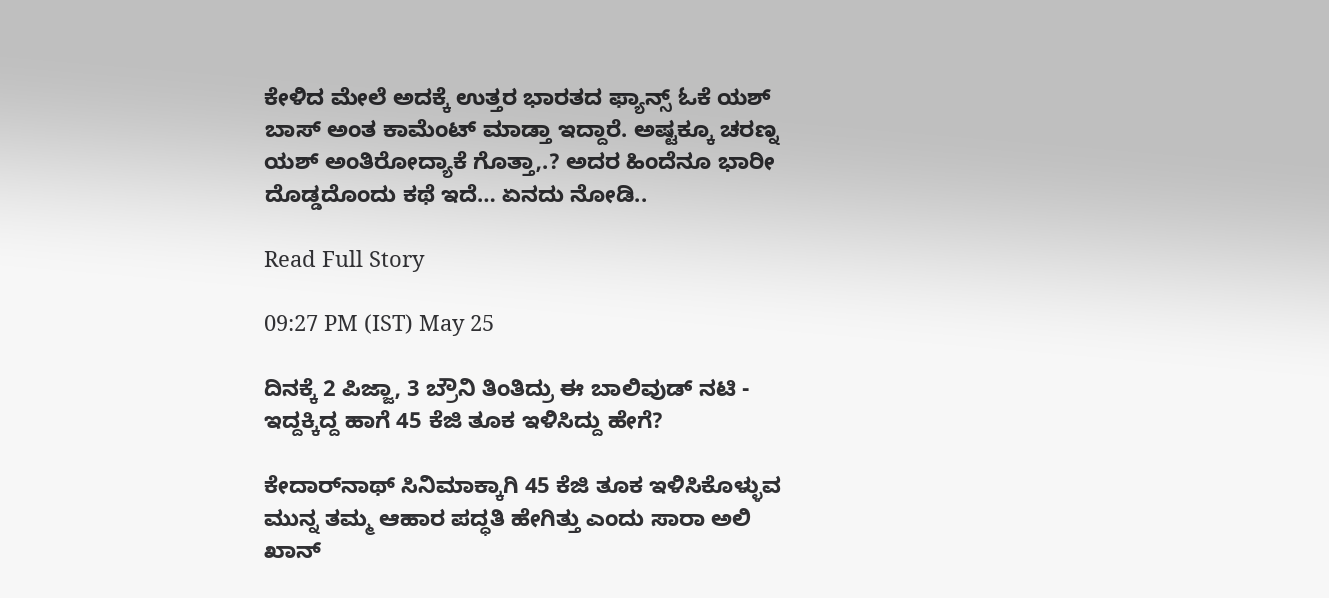ಕೇಳಿದ ಮೇಲೆ ಅದಕ್ಕೆ ಉತ್ತರ ಭಾರತದ ಫ್ಯಾನ್ಸ್ ಓಕೆ ಯಶ್ ಬಾಸ್ ಅಂತ ಕಾಮೆಂಟ್ ಮಾಡ್ತಾ ಇದ್ದಾರೆ. ಅಷ್ಟಕ್ಕೂ ಚರಣ್ನ ಯಶ್ ಅಂತಿರೋದ್ಯಾಕೆ ಗೊತ್ತಾ,.? ಅದರ ಹಿಂದೆನೂ ಭಾರೀ ದೊಡ್ಡದೊಂದು ಕಥೆ ಇದೆ… ಏನದು ನೋಡಿ..

Read Full Story

09:27 PM (IST) May 25

ದಿನಕ್ಕೆ 2 ಪಿಜ್ಜಾ, 3 ಬ್ರೌನಿ ತಿಂತಿದ್ರು ಈ ಬಾಲಿವುಡ್ ನಟಿ - ಇದ್ದಕ್ಕಿದ್ದ ಹಾಗೆ 45 ಕೆಜಿ ತೂಕ ಇಳಿಸಿದ್ದು ಹೇಗೆ?

ಕೇದಾರ್‌ನಾಥ್‌ ಸಿನಿಮಾಕ್ಕಾಗಿ 45 ಕೆಜಿ ತೂಕ ಇಳಿಸಿಕೊಳ್ಳುವ ಮುನ್ನ ತಮ್ಮ ಆಹಾರ ಪದ್ಧತಿ ಹೇಗಿತ್ತು ಎಂದು ಸಾರಾ ಅಲಿ ಖಾನ್‌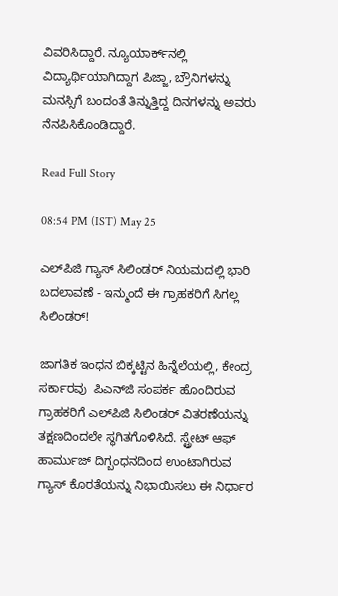ವಿವರಿಸಿದ್ದಾರೆ. ನ್ಯೂಯಾರ್ಕ್‌ನಲ್ಲಿ ವಿದ್ಯಾರ್ಥಿಯಾಗಿದ್ದಾಗ ಪಿಜ್ಜಾ, ಬ್ರೌನಿಗಳನ್ನು ಮನಸ್ಸಿಗೆ ಬಂದಂತೆ ತಿನ್ನುತ್ತಿದ್ದ ದಿನಗಳನ್ನು ಅವರು ನೆನಪಿಸಿಕೊಂಡಿದ್ದಾರೆ.

Read Full Story

08:54 PM (IST) May 25

ಎಲ್‌ಪಿಜಿ ಗ್ಯಾಸ್ ಸಿಲಿಂಡರ್ ನಿಯಮದಲ್ಲಿ ಭಾರಿ ಬದಲಾವಣೆ - ಇನ್ಮುಂದೆ ಈ ಗ್ರಾಹಕರಿಗೆ ಸಿಗಲ್ಲ ಸಿಲಿಂಡರ್!

ಜಾಗತಿಕ ಇಂಧನ ಬಿಕ್ಕಟ್ಟಿನ ಹಿನ್ನೆಲೆಯಲ್ಲಿ, ಕೇಂದ್ರ ಸರ್ಕಾರವು  ಪಿಎನ್‌ಜಿ ಸಂಪರ್ಕ ಹೊಂದಿರುವ ಗ್ರಾಹಕರಿಗೆ ಎಲ್‌ಪಿಜಿ ಸಿಲಿಂಡರ್ ವಿತರಣೆಯನ್ನು ತಕ್ಷಣದಿಂದಲೇ ಸ್ಥಗಿತಗೊಳಿಸಿದೆ. ಸ್ಟ್ರೇಟ್ ಆಫ್ ಹಾರ್ಮುಜ್ ದಿಗ್ಬಂಧನದಿಂದ ಉಂಟಾಗಿರುವ ಗ್ಯಾಸ್ ಕೊರತೆಯನ್ನು ನಿಭಾಯಿಸಲು ಈ ನಿರ್ಧಾರ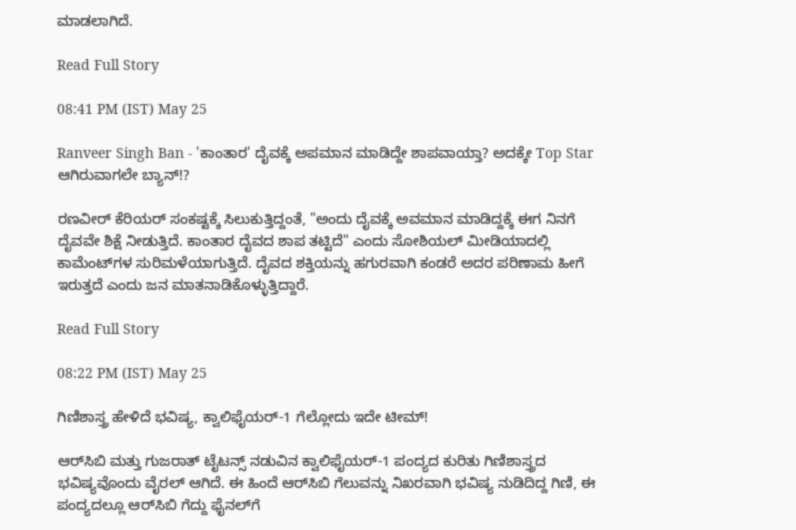ಮಾಡಲಾಗಿದೆ.

Read Full Story

08:41 PM (IST) May 25

Ranveer Singh Ban - 'ಕಾಂತಾರ' ದೈವಕ್ಕೆ ಅಪಮಾನ ಮಾಡಿದ್ದೇ ಶಾಪವಾಯ್ತಾ? ಅದಕ್ಕೇ Top Star ಆಗಿರುವಾಗಲೇ ಬ್ಯಾನ್!?

ರಣವೀರ್ ಕೆರಿಯರ್ ಸಂಕಷ್ಟಕ್ಕೆ ಸಿಲುಕುತ್ತಿದ್ದಂತೆ, "ಅಂದು ದೈವಕ್ಕೆ ಅವಮಾನ ಮಾಡಿದ್ದಕ್ಕೆ ಈಗ ನಿನಗೆ ದೈವವೇ ಶಿಕ್ಷೆ ನೀಡುತ್ತಿದೆ. ಕಾಂತಾರ ದೈವದ ಶಾಪ ತಟ್ಟಿದೆ" ಎಂದು ಸೋಶಿಯಲ್ ಮೀಡಿಯಾದಲ್ಲಿ ಕಾಮೆಂಟ್‌ಗಳ ಸುರಿಮಳೆಯಾಗುತ್ತಿದೆ. ದೈವದ ಶಕ್ತಿಯನ್ನು ಹಗುರವಾಗಿ ಕಂಡರೆ ಅದರ ಪರಿಣಾಮ ಹೀಗೆ ಇರುತ್ತದೆ ಎಂದು ಜನ ಮಾತನಾಡಿಕೊಳ್ಳುತ್ತಿದ್ದಾರೆ.

Read Full Story

08:22 PM (IST) May 25

ಗಿಣಿಶಾಸ್ತ್ರ ಹೇಳಿದೆ ಭವಿಷ್ಯ, ಕ್ವಾಲಿಫೈಯರ್‌-1 ಗೆಲ್ಲೋದು ಇದೇ ಟೀಮ್‌!

ಆರ್‌ಸಿಬಿ ಮತ್ತು ಗುಜರಾತ್ ಟೈಟನ್ಸ್ ನಡುವಿನ ಕ್ವಾಲಿಫೈಯರ್-1 ಪಂದ್ಯದ ಕುರಿತು ಗಿಣಿಶಾಸ್ತ್ರದ ಭವಿಷ್ಯವೊಂದು ವೈರಲ್ ಆಗಿದೆ. ಈ ಹಿಂದೆ ಆರ್‌ಸಿಬಿ ಗೆಲುವನ್ನು ನಿಖರವಾಗಿ ಭವಿಷ್ಯ ನುಡಿದಿದ್ದ ಗಿಣಿ, ಈ ಪಂದ್ಯದಲ್ಲೂ ಆರ್‌ಸಿಬಿ ಗೆದ್ದು ಫೈನಲ್‌ಗೆ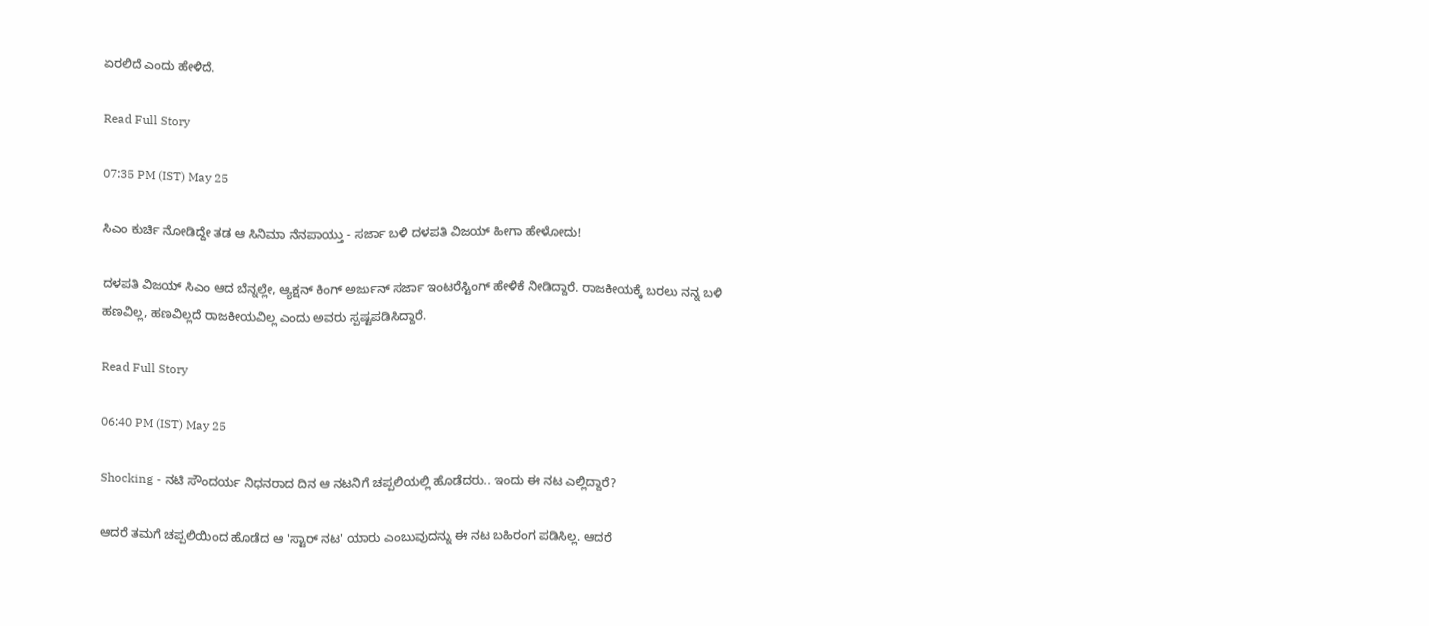ಏರಲಿದೆ ಎಂದು ಹೇಳಿದೆ.

Read Full Story

07:35 PM (IST) May 25

ಸಿಎಂ ಕುರ್ಚಿ ನೋಡಿದ್ದೇ ತಡ ಆ ಸಿನಿಮಾ ನೆನಪಾಯ್ತು - ಸರ್ಜಾ ಬಳಿ ದಳಪತಿ ವಿಜಯ್ ಹೀಗಾ ಹೇಳೋದು!

ದಳಪತಿ ವಿಜಯ್ ಸಿಎಂ ಆದ ಬೆನ್ನಲ್ಲೇ, ಆ್ಯಕ್ಷನ್ ಕಿಂಗ್ ಅರ್ಜುನ್ ಸರ್ಜಾ ಇಂಟರೆಸ್ಟಿಂಗ್ ಹೇಳಿಕೆ ನೀಡಿದ್ದಾರೆ. ರಾಜಕೀಯಕ್ಕೆ ಬರಲು ನನ್ನ ಬಳಿ ಹಣವಿಲ್ಲ, ಹಣವಿಲ್ಲದೆ ರಾಜಕೀಯವಿಲ್ಲ ಎಂದು ಅವರು ಸ್ಪಷ್ಟಪಡಿಸಿದ್ದಾರೆ.

Read Full Story

06:40 PM (IST) May 25

Shocking - ನಟಿ ಸೌಂದರ್ಯ ನಿಧನರಾದ ದಿನ ಆ ನಟನಿಗೆ ಚಪ್ಪಲಿಯಲ್ಲಿ ಹೊಡೆದರು.. ಇಂದು ಈ ನಟ ಎಲ್ಲಿದ್ದಾರೆ?

ಆದರೆ ತಮಗೆ ಚಪ್ಪಲಿಯಿಂದ ಹೊಡೆದ ಆ 'ಸ್ಟಾರ್ ನಟ' ಯಾರು ಎಂಬುವುದನ್ನು ಈ ನಟ ಬಹಿರಂಗ ಪಡಿಸಿಲ್ಲ. ಆದರೆ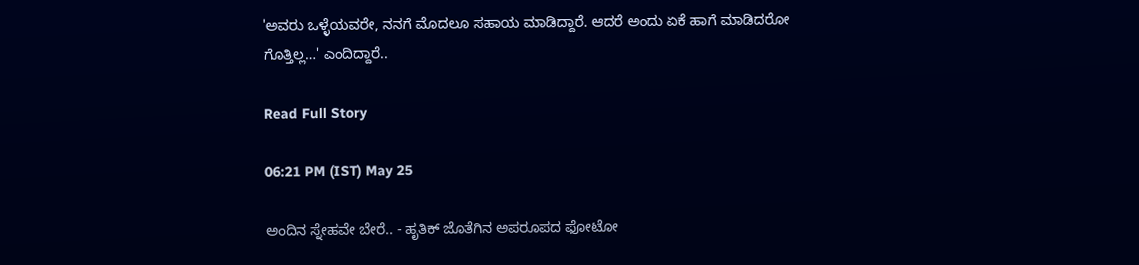'ಅವರು ಒಳ್ಳೆಯವರೇ, ನನಗೆ ಮೊದಲೂ ಸಹಾಯ ಮಾಡಿದ್ದಾರೆ. ಆದರೆ ಅಂದು ಏಕೆ ಹಾಗೆ ಮಾಡಿದರೋ ಗೊತ್ತಿಲ್ಲ…' ಎಂದಿದ್ದಾರೆ..

Read Full Story

06:21 PM (IST) May 25

ಅಂದಿನ ಸ್ನೇಹವೇ ಬೇರೆ.. - ಹೃತಿಕ್ ಜೊತೆಗಿನ ಅಪರೂಪದ ಫೋಟೋ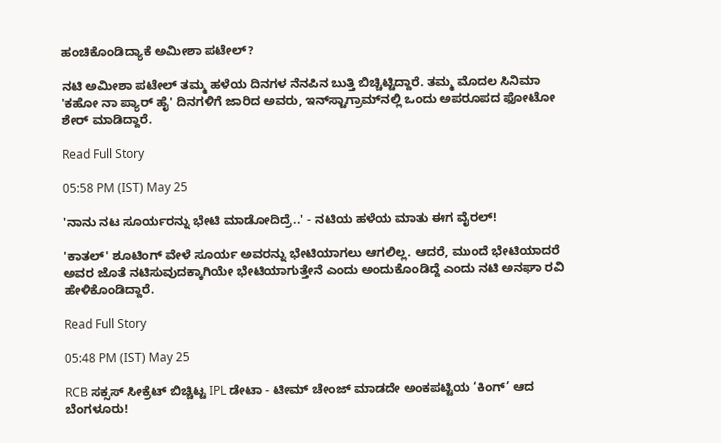ಹಂಚಿಕೊಂಡಿದ್ಯಾಕೆ ಅಮೀಶಾ ಪಟೇಲ್?

ನಟಿ ಅಮೀಶಾ ಪಟೇಲ್ ತಮ್ಮ ಹಳೆಯ ದಿನಗಳ ನೆನಪಿನ ಬುತ್ತಿ ಬಿಚ್ಚಿಟ್ಟಿದ್ದಾರೆ. ತಮ್ಮ ಮೊದಲ ಸಿನಿಮಾ 'ಕಹೋ ನಾ ಪ್ಯಾರ್ ಹೈ' ದಿನಗಳಿಗೆ ಜಾರಿದ ಅವರು, ಇನ್‌ಸ್ಟಾಗ್ರಾಮ್‌ನಲ್ಲಿ ಒಂದು ಅಪರೂಪದ ಫೋಟೋ ಶೇರ್ ಮಾಡಿದ್ದಾರೆ.

Read Full Story

05:58 PM (IST) May 25

'ನಾನು ನಟ ಸೂರ್ಯರನ್ನು ಭೇಟಿ ಮಾಡೋದಿದ್ರೆ..' - ನಟಿಯ ಹಳೆಯ ಮಾತು ಈಗ ವೈರಲ್!

'ಕಾತಲ್' ಶೂಟಿಂಗ್ ವೇಳೆ ಸೂರ್ಯ ಅವರನ್ನು ಭೇಟಿಯಾಗಲು ಆಗಲಿಲ್ಲ. ಆದರೆ, ಮುಂದೆ ಭೇಟಿಯಾದರೆ ಅವರ ಜೊತೆ ನಟಿಸುವುದಕ್ಕಾಗಿಯೇ ಭೇಟಿಯಾಗುತ್ತೇನೆ ಎಂದು ಅಂದುಕೊಂಡಿದ್ದೆ ಎಂದು ನಟಿ ಅನಘಾ ರವಿ ಹೇಳಿಕೊಂಡಿದ್ದಾರೆ.

Read Full Story

05:48 PM (IST) May 25

RCB ಸಕ್ಸಸ್ ಸೀಕ್ರೆಟ್ ಬಿಚ್ಚಿಟ್ಟ IPL ಡೇಟಾ - ಟೀಮ್ ಚೇಂಜ್ ಮಾಡದೇ ಅಂಕಪಟ್ಟಿಯ ‘ಕಿಂಗ್’ ಆದ ಬೆಂಗಳೂರು!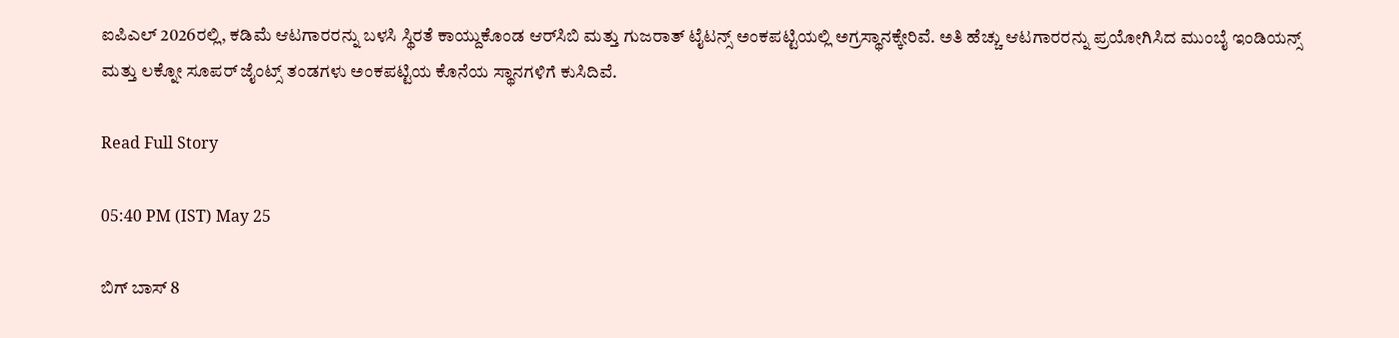ಐಪಿಎಲ್ 2026ರಲ್ಲಿ, ಕಡಿಮೆ ಆಟಗಾರರನ್ನು ಬಳಸಿ ಸ್ಥಿರತೆ ಕಾಯ್ದುಕೊಂಡ ಆರ್‌ಸಿಬಿ ಮತ್ತು ಗುಜರಾತ್ ಟೈಟನ್ಸ್ ಅಂಕಪಟ್ಟಿಯಲ್ಲಿ ಅಗ್ರಸ್ಥಾನಕ್ಕೇರಿವೆ. ಅತಿ ಹೆಚ್ಚು ಆಟಗಾರರನ್ನು ಪ್ರಯೋಗಿಸಿದ ಮುಂಬೈ ಇಂಡಿಯನ್ಸ್ ಮತ್ತು ಲಕ್ನೋ ಸೂಪರ್ ಜೈಂಟ್ಸ್ ತಂಡಗಳು ಅಂಕಪಟ್ಟಿಯ ಕೊನೆಯ ಸ್ಥಾನಗಳಿಗೆ ಕುಸಿದಿವೆ.

Read Full Story

05:40 PM (IST) May 25

ಬಿಗ್ ಬಾಸ್ 8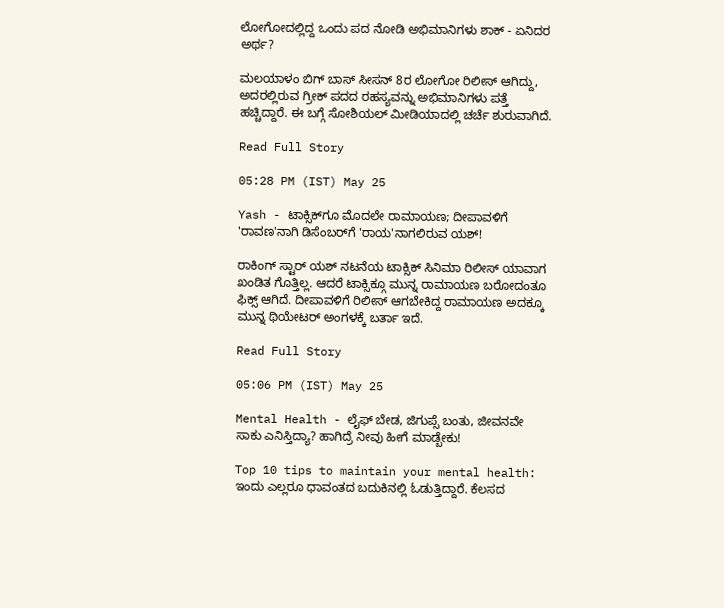ಲೋಗೋದಲ್ಲಿದ್ದ ಒಂದು ಪದ ನೋಡಿ ಅಭಿಮಾನಿಗಳು ಶಾಕ್ - ಏನಿದರ ಅರ್ಥ?

ಮಲಯಾಳಂ ಬಿಗ್ ಬಾಸ್ ಸೀಸನ್ 8ರ ಲೋಗೋ ರಿಲೀಸ್ ಆಗಿದ್ದು, ಅದರಲ್ಲಿರುವ ಗ್ರೀಕ್ ಪದದ ರಹಸ್ಯವನ್ನು ಅಭಿಮಾನಿಗಳು ಪತ್ತೆ ಹಚ್ಚಿದ್ದಾರೆ. ಈ ಬಗ್ಗೆ ಸೋಶಿಯಲ್ ಮೀಡಿಯಾದಲ್ಲಿ ಚರ್ಚೆ ಶುರುವಾಗಿದೆ.

Read Full Story

05:28 PM (IST) May 25

Yash - ಟಾಕ್ಸಿಕ್‌ಗೂ ಮೊದಲೇ ರಾಮಾಯಣ; ದೀಪಾವಳಿಗೆ 'ರಾವಣ'ನಾಗಿ ಡಿಸೆಂಬರ್‌ಗೆ 'ರಾಯ'ನಾಗಲಿರುವ ಯಶ್!

ರಾಕಿಂಗ್ ಸ್ಟಾರ್ ಯಶ್ ನಟನೆಯ ಟಾಕ್ಸಿಕ್ ಸಿನಿಮಾ ರಿಲೀಸ್ ಯಾವಾಗ ಖಂಡಿತ ಗೊತ್ತಿಲ್ಲ. ಆದರೆ ಟಾಕ್ಸಿಕ್ಗೂ ಮುನ್ನ ರಾಮಾಯಣ ಬರೋದಂತೂ ಫಿಕ್ಸ್ ಆಗಿದೆ. ದೀಪಾವಳಿಗೆ ರಿಲೀಸ್ ಆಗಬೇಕಿದ್ದ ರಾಮಾಯಣ ಅದಕ್ಕೂ ಮುನ್ನ ಥಿಯೇಟರ್ ಅಂಗಳಕ್ಕೆ ಬರ್ತಾ ಇದೆ.

Read Full Story

05:06 PM (IST) May 25

Mental Health - ಲೈಫ್‌ ಬೇಡ, ಜಿಗುಪ್ಸೆ ಬಂತು, ಜೀವನವೇ ಸಾಕು ಎನಿಸ್ತಿದ್ಯಾ? ಹಾಗಿದ್ರೆ ನೀವು ಹೀಗೆ ಮಾಡ್ಬೇಕು!

Top 10 tips to maintain your mental health: ಇಂದು ಎಲ್ಲರೂ ಧಾವಂತದ ಬದುಕಿನಲ್ಲಿ ಓಡುತ್ತಿದ್ದಾರೆ. ಕೆಲಸದ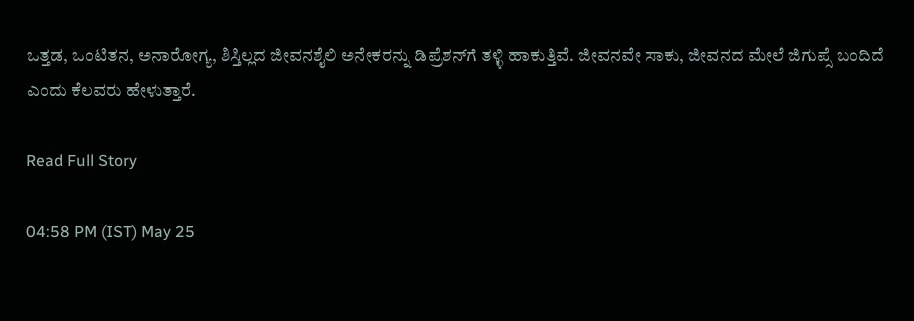ಒತ್ತಡ, ಒಂಟಿತನ, ಅನಾರೋಗ್ಯ, ಶಿಸ್ತಿಲ್ಲದ ಜೀವನಶೈಲಿ ಅನೇಕರನ್ನು ಡಿಪ್ರೆಶನ್‌ಗೆ ತಳ್ಳಿ ಹಾಕುತ್ತಿವೆ. ಜೀವನವೇ ಸಾಕು, ಜೀವನದ ಮೇಲೆ ಜಿಗುಪ್ಸೆ ಬಂದಿದೆ ಎಂದು ಕೆಲವರು ಹೇಳುತ್ತಾರೆ.

Read Full Story

04:58 PM (IST) May 25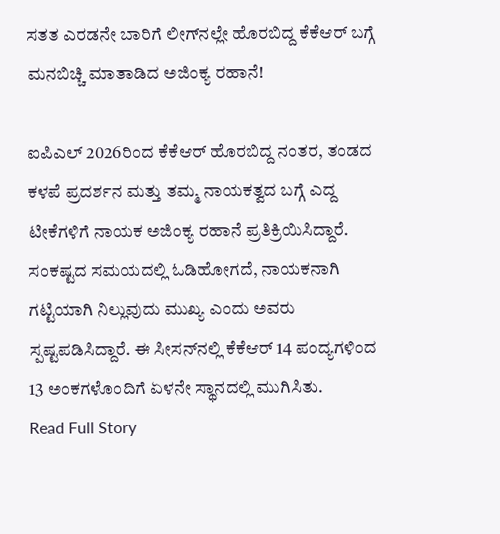ಸತತ ಎರಡನೇ ಬಾರಿಗೆ ಲೀಗ್‌ನಲ್ಲೇ ಹೊರಬಿದ್ದ ಕೆಕೆಆರ್ ಬಗ್ಗೆ ಮನಬಿಚ್ಚಿ ಮಾತಾಡಿದ ಅಜಿಂಕ್ಯ ರಹಾನೆ!

ಐಪಿಎಲ್ 2026ರಿಂದ ಕೆಕೆಆರ್ ಹೊರಬಿದ್ದ ನಂತರ, ತಂಡದ ಕಳಪೆ ಪ್ರದರ್ಶನ ಮತ್ತು ತಮ್ಮ ನಾಯಕತ್ವದ ಬಗ್ಗೆ ಎದ್ದ ಟೀಕೆಗಳಿಗೆ ನಾಯಕ ಅಜಿಂಕ್ಯ ರಹಾನೆ ಪ್ರತಿಕ್ರಿಯಿಸಿದ್ದಾರೆ. ಸಂಕಷ್ಟದ ಸಮಯದಲ್ಲಿ ಓಡಿಹೋಗದೆ, ನಾಯಕನಾಗಿ ಗಟ್ಟಿಯಾಗಿ ನಿಲ್ಲುವುದು ಮುಖ್ಯ ಎಂದು ಅವರು ಸ್ಪಷ್ಟಪಡಿಸಿದ್ದಾರೆ. ಈ ಸೀಸನ್‌ನಲ್ಲಿ ಕೆಕೆಆರ್ 14 ಪಂದ್ಯಗಳಿಂದ 13 ಅಂಕಗಳೊಂದಿಗೆ ಏಳನೇ ಸ್ಥಾನದಲ್ಲಿ ಮುಗಿಸಿತು.
Read Full Story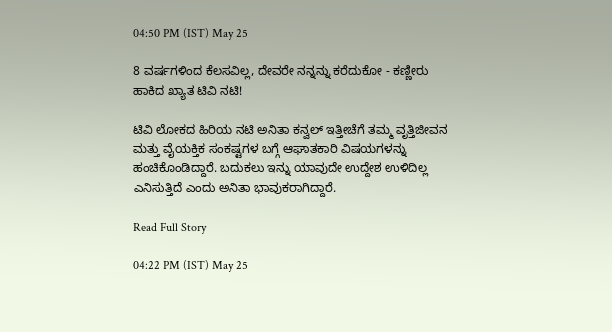04:50 PM (IST) May 25

8 ವರ್ಷಗಳಿಂದ ಕೆಲಸವಿಲ್ಲ, ದೇವರೇ ನನ್ನನ್ನು ಕರೆದುಕೋ - ಕಣ್ಣೀರು ಹಾಕಿದ ಖ್ಯಾತ ಟಿವಿ ನಟಿ!

ಟಿವಿ ಲೋಕದ ಹಿರಿಯ ನಟಿ ಅನಿತಾ ಕನ್ವಲ್ ಇತ್ತೀಚೆಗೆ ತಮ್ಮ ವೃತ್ತಿಜೀವನ ಮತ್ತು ವೈಯಕ್ತಿಕ ಸಂಕಷ್ಟಗಳ ಬಗ್ಗೆ ಆಘಾತಕಾರಿ ವಿಷಯಗಳನ್ನು ಹಂಚಿಕೊಂಡಿದ್ದಾರೆ. ಬದುಕಲು ಇನ್ನು ಯಾವುದೇ ಉದ್ದೇಶ ಉಳಿದಿಲ್ಲ ಎನಿಸುತ್ತಿದೆ ಎಂದು ಅನಿತಾ ಭಾವುಕರಾಗಿದ್ದಾರೆ.

Read Full Story

04:22 PM (IST) May 25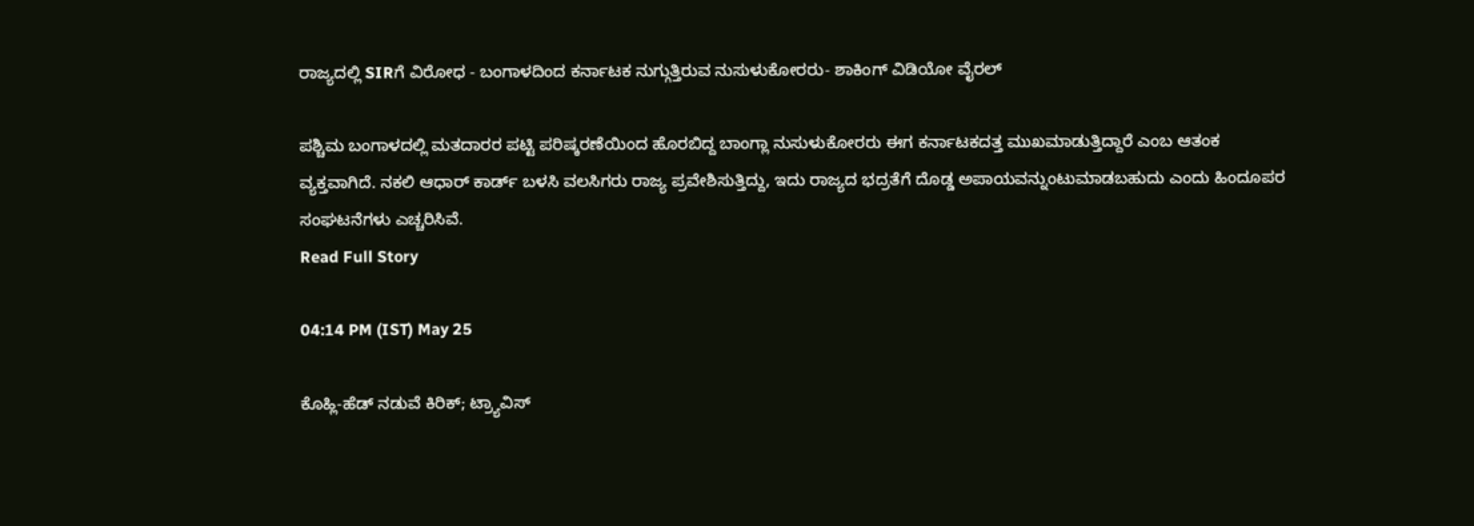ರಾಜ್ಯದಲ್ಲಿ SIRಗೆ ವಿರೋಧ - ಬಂಗಾಳದಿಂದ ಕರ್ನಾಟಕ ನುಗ್ಗುತ್ತಿರುವ ನುಸುಳುಕೋರರು- ಶಾಕಿಂಗ್ ವಿಡಿಯೋ ವೈರಲ್

ಪಶ್ಚಿಮ ಬಂಗಾಳದಲ್ಲಿ ಮತದಾರರ ಪಟ್ಟಿ ಪರಿಷ್ಕರಣೆಯಿಂದ ಹೊರಬಿದ್ದ ಬಾಂಗ್ಲಾ ನುಸುಳುಕೋರರು ಈಗ ಕರ್ನಾಟಕದತ್ತ ಮುಖಮಾಡುತ್ತಿದ್ದಾರೆ ಎಂಬ ಆತಂಕ ವ್ಯಕ್ತವಾಗಿದೆ. ನಕಲಿ ಆಧಾರ್ ಕಾರ್ಡ್ ಬಳಸಿ ವಲಸಿಗರು ರಾಜ್ಯ ಪ್ರವೇಶಿಸುತ್ತಿದ್ದು, ಇದು ರಾಜ್ಯದ ಭದ್ರತೆಗೆ ದೊಡ್ಡ ಅಪಾಯವನ್ನುಂಟುಮಾಡಬಹುದು ಎಂದು ಹಿಂದೂಪರ ಸಂಘಟನೆಗಳು ಎಚ್ಚರಿಸಿವೆ.
Read Full Story

04:14 PM (IST) May 25

ಕೊಹ್ಲಿ-ಹೆಡ್ ನಡುವೆ ಕಿರಿಕ್; ಟ್ರ್ಯಾವಿಸ್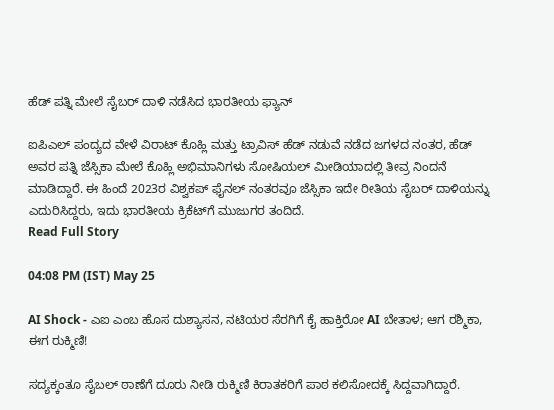ಹೆಡ್ ಪತ್ನಿ ಮೇಲೆ ಸೈಬರ್ ದಾಳಿ ನಡೆಸಿದ ಭಾರತೀಯ ಫ್ಯಾನ್

ಐಪಿಎಲ್ ಪಂದ್ಯದ ವೇಳೆ ವಿರಾಟ್ ಕೊಹ್ಲಿ ಮತ್ತು ಟ್ರಾವಿಸ್ ಹೆಡ್ ನಡುವೆ ನಡೆದ ಜಗಳದ ನಂತರ, ಹೆಡ್ ಅವರ ಪತ್ನಿ ಜೆಸ್ಸಿಕಾ ಮೇಲೆ ಕೊಹ್ಲಿ ಅಭಿಮಾನಿಗಳು ಸೋಷಿಯಲ್ ಮೀಡಿಯಾದಲ್ಲಿ ತೀವ್ರ ನಿಂದನೆ ಮಾಡಿದ್ದಾರೆ. ಈ ಹಿಂದೆ 2023ರ ವಿಶ್ವಕಪ್ ಫೈನಲ್ ನಂತರವೂ ಜೆಸ್ಸಿಕಾ ಇದೇ ರೀತಿಯ ಸೈಬರ್ ದಾಳಿಯನ್ನು ಎದುರಿಸಿದ್ದರು, ಇದು ಭಾರತೀಯ ಕ್ರಿಕೆಟ್‌ಗೆ ಮುಜುಗರ ತಂದಿದೆ.
Read Full Story

04:08 PM (IST) May 25

AI Shock - ಎಐ ಎಂಬ ಹೊಸ ದುಶ್ಯಾಸನ, ನಟಿಯರ ಸೆರಗಿಗೆ ಕೈ ಹಾಕ್ತಿರೋ AI ಬೇತಾಳ; ಆಗ ರಶ್ಮಿಕಾ, ಈಗ ರುಕ್ಮಿಣಿ!

ಸದ್ಯಕ್ಕಂತೂ ಸೈಬಲ್ ಠಾಣೆಗೆ ದೂರು ನೀಡಿ ರುಕ್ಮಿಣಿ ಕಿರಾತಕರಿಗೆ ಪಾಠ ಕಲಿಸೋದಕ್ಕೆ ಸಿದ್ದವಾಗಿದ್ದಾರೆ.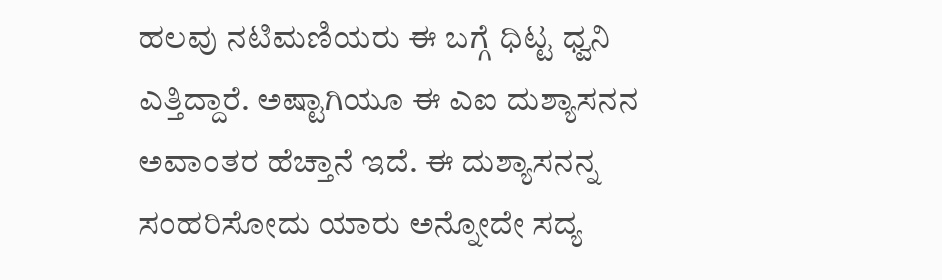ಹಲವು ನಟಿಮಣಿಯರು ಈ ಬಗ್ಗೆ ಧಿಟ್ಟ ಧ್ವನಿ ಎತ್ತಿದ್ದಾರೆ. ಅಷ್ಟಾಗಿಯೂ ಈ ಎಐ ದುಶ್ಯಾಸನನ ಅವಾಂತರ ಹೆಚ್ತಾನೆ ಇದೆ. ಈ ದುಶ್ಯಾಸನನ್ನ ಸಂಹರಿಸೋದು ಯಾರು ಅನ್ನೋದೇ ಸದ್ಯ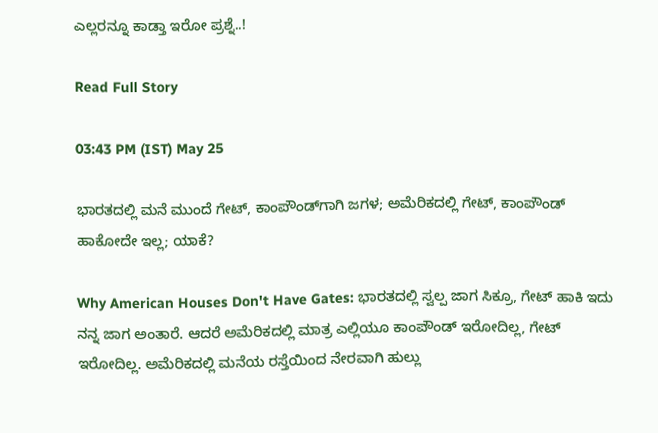ಎಲ್ಲರನ್ನೂ ಕಾಡ್ತಾ ಇರೋ ಪ್ರಶ್ನೆ..!

Read Full Story

03:43 PM (IST) May 25

ಭಾರತದಲ್ಲಿ ಮನೆ ಮುಂದೆ ಗೇಟ್‌, ಕಾಂಪೌಂಡ್‌ಗಾಗಿ ಜಗಳ; ಅಮೆರಿಕದಲ್ಲಿ ಗೇಟ್‌, ಕಾಂಪೌಂಡ್‌ ಹಾಕೋದೇ ಇಲ್ಲ; ಯಾಕೆ?

Why American Houses Don't Have Gates: ಭಾರತದಲ್ಲಿ ಸ್ವಲ್ಪ ಜಾಗ ಸಿಕ್ರೂ, ಗೇಟ್‌ ಹಾಕಿ ಇದು ನನ್ನ ಜಾಗ ಅಂತಾರೆ. ಆದರೆ ಅಮೆರಿಕದಲ್ಲಿ ಮಾತ್ರ ಎಲ್ಲಿಯೂ ಕಾಂಪೌಂಡ್‌ ಇರೋದಿಲ್ಲ, ಗೇಟ್‌ ಇರೋದಿಲ್ಲ. ಅಮೆರಿಕದಲ್ಲಿ ಮನೆಯ ರಸ್ತೆಯಿಂದ ನೇರವಾಗಿ ಹುಲ್ಲು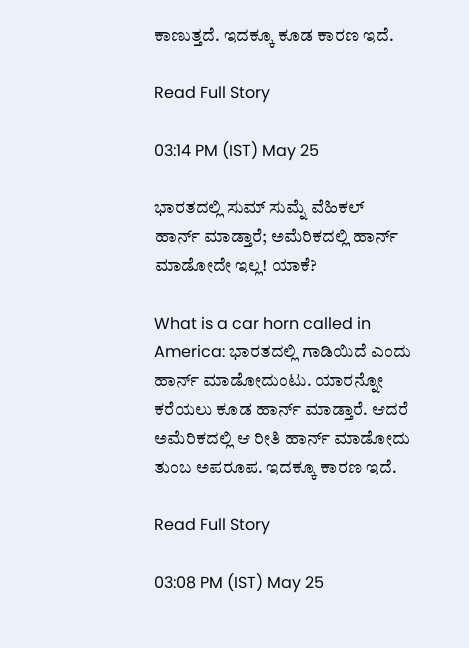ಕಾಣುತ್ತದೆ. ಇದಕ್ಕೂ ಕೂಡ ಕಾರಣ ಇದೆ.

Read Full Story

03:14 PM (IST) May 25

ಭಾರತದಲ್ಲಿ ಸುಮ್‌ ಸುಮ್ನೆ ವೆಹಿಕಲ್ ಹಾರ್ನ್‌ ಮಾಡ್ತಾರೆ; ಅಮೆರಿಕದಲ್ಲಿ ಹಾರ್ನ್‌ ಮಾಡೋದೇ ಇಲ್ಲ! ಯಾಕೆ?

What is a car horn called in America: ಭಾರತದಲ್ಲಿ ಗಾಡಿಯಿದೆ ಎಂದು ಹಾರ್ನ್‌ ಮಾಡೋದುಂಟು. ಯಾರನ್ನೋ ಕರೆಯಲು ಕೂಡ ಹಾರ್ನ್‌ ಮಾಡ್ತಾರೆ. ಆದರೆ ಅಮೆರಿಕದಲ್ಲಿ ಆ ರೀತಿ ಹಾರ್ನ್‌ ಮಾಡೋದು ತುಂಬ ಅಪರೂಪ. ಇದಕ್ಕೂ ಕಾರಣ ಇದೆ.

Read Full Story

03:08 PM (IST) May 25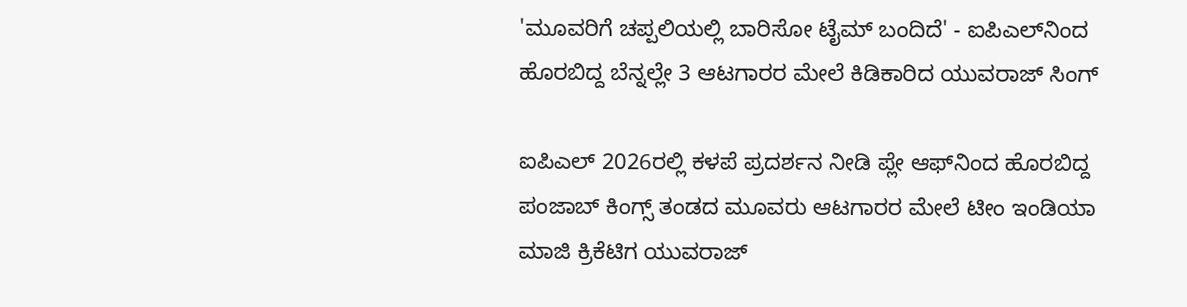'ಮೂವರಿಗೆ ಚಪ್ಪಲಿಯಲ್ಲಿ ಬಾರಿಸೋ ಟೈಮ್ ಬಂದಿದೆ' - ಐಪಿಎಲ್‌ನಿಂದ ಹೊರಬಿದ್ದ ಬೆನ್ನಲ್ಲೇ 3 ಆಟಗಾರರ ಮೇಲೆ ಕಿಡಿಕಾರಿದ ಯುವರಾಜ್ ಸಿಂಗ್

ಐಪಿಎಲ್ 2026ರಲ್ಲಿ ಕಳಪೆ ಪ್ರದರ್ಶನ ನೀಡಿ ಪ್ಲೇ ಆಫ್‌ನಿಂದ ಹೊರಬಿದ್ದ ಪಂಜಾಬ್ ಕಿಂಗ್ಸ್ ತಂಡದ ಮೂವರು ಆಟಗಾರರ ಮೇಲೆ ಟೀಂ ಇಂಡಿಯಾ ಮಾಜಿ ಕ್ರಿಕೆಟಿಗ ಯುವರಾಜ್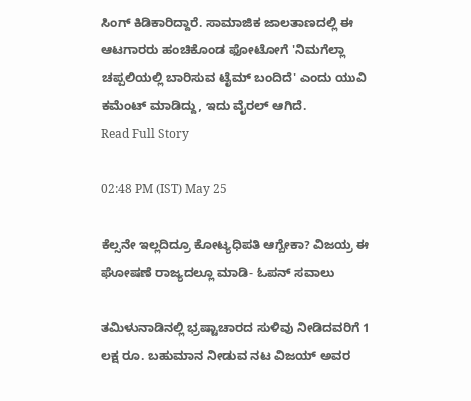ಸಿಂಗ್ ಕಿಡಿಕಾರಿದ್ದಾರೆ. ಸಾಮಾಜಿಕ ಜಾಲತಾಣದಲ್ಲಿ ಈ ಆಟಗಾರರು ಹಂಚಿಕೊಂಡ ಫೋಟೋಗೆ 'ನಿಮಗೆಲ್ಲಾ ಚಪ್ಪಲಿಯಲ್ಲಿ ಬಾರಿಸುವ ಟೈಮ್ ಬಂದಿದೆ' ಎಂದು ಯುವಿ ಕಮೆಂಟ್ ಮಾಡಿದ್ದು, ಇದು ವೈರಲ್ ಆಗಿದೆ.
Read Full Story

02:48 PM (IST) May 25

ಕೆಲ್ಸನೇ ಇಲ್ಲದಿದ್ರೂ ಕೋಟ್ಯಧಿಪತಿ ಆಗ್ಬೇಕಾ? ವಿಜಯ್ರ ಈ ಘೋಷಣೆ ರಾಜ್ಯದಲ್ಲೂ ಮಾಡಿ- ಓಪನ್ ಸವಾಲು

ತಮಿಳುನಾಡಿನಲ್ಲಿ ಭ್ರಷ್ಟಾಚಾರದ ಸುಳಿವು ನೀಡಿದವರಿಗೆ 1 ಲಕ್ಷ ರೂ. ಬಹುಮಾನ ನೀಡುವ ನಟ ವಿಜಯ್ ಅವರ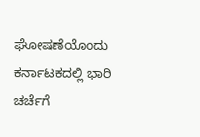ಘೋಷಣೆಯೊಂದು ಕರ್ನಾಟಕದಲ್ಲಿ ಭಾರಿ ಚರ್ಚೆಗೆ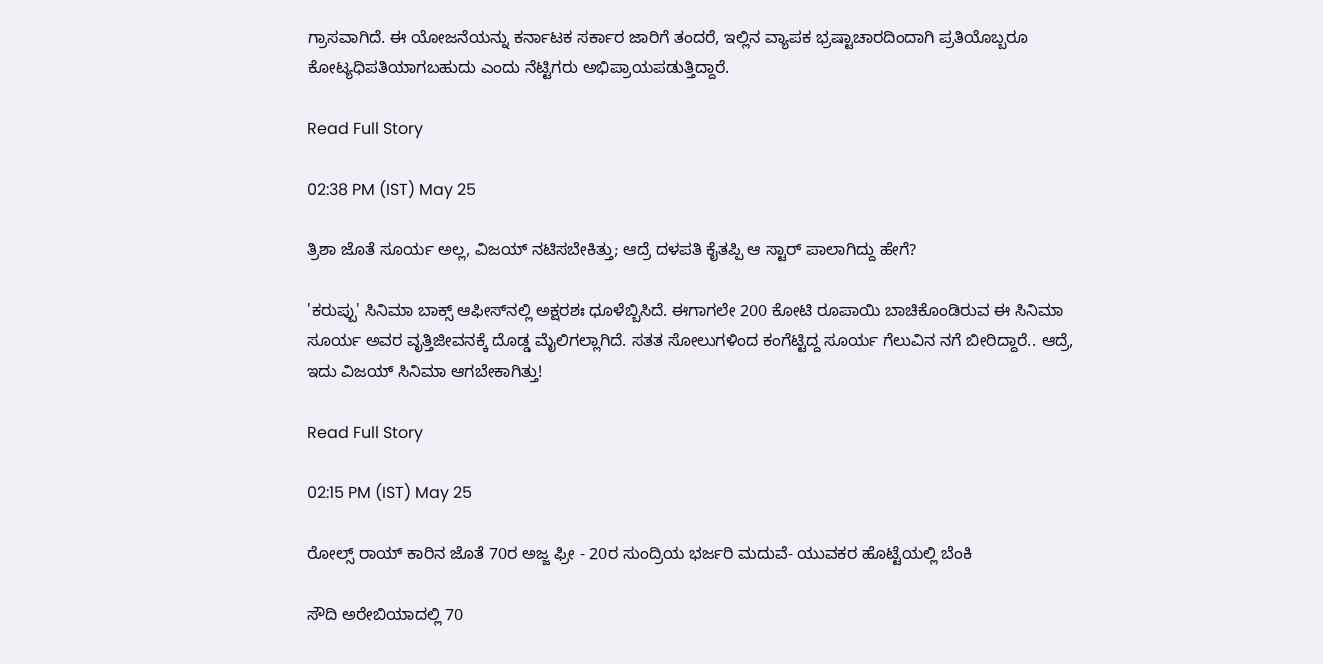ಗ್ರಾಸವಾಗಿದೆ. ಈ ಯೋಜನೆಯನ್ನು ಕರ್ನಾಟಕ ಸರ್ಕಾರ ಜಾರಿಗೆ ತಂದರೆ, ಇಲ್ಲಿನ ವ್ಯಾಪಕ ಭ್ರಷ್ಟಾಚಾರದಿಂದಾಗಿ ಪ್ರತಿಯೊಬ್ಬರೂ ಕೋಟ್ಯಧಿಪತಿಯಾಗಬಹುದು ಎಂದು ನೆಟ್ಟಿಗರು ಅಭಿಪ್ರಾಯಪಡುತ್ತಿದ್ದಾರೆ.

Read Full Story

02:38 PM (IST) May 25

ತ್ರಿಶಾ ಜೊತೆ ಸೂರ್ಯ ಅಲ್ಲ, ವಿಜಯ್ ನಟಿಸಬೇಕಿತ್ತು; ಆದ್ರೆ ದಳಪತಿ ಕೈತಪ್ಪಿ ಆ ಸ್ಟಾರ್ ಪಾಲಾಗಿದ್ದು ಹೇಗೆ?

'ಕರುಪ್ಪು' ಸಿನಿಮಾ ಬಾಕ್ಸ್ ಆಫೀಸ್‌ನಲ್ಲಿ ಅಕ್ಷರಶಃ ಧೂಳೆಬ್ಬಿಸಿದೆ. ಈಗಾಗಲೇ 200 ಕೋಟಿ ರೂಪಾಯಿ ಬಾಚಿಕೊಂಡಿರುವ ಈ ಸಿನಿಮಾ ಸೂರ್ಯ ಅವರ ವೃತ್ತಿಜೀವನಕ್ಕೆ ದೊಡ್ಡ ಮೈಲಿಗಲ್ಲಾಗಿದೆ. ಸತತ ಸೋಲುಗಳಿಂದ ಕಂಗೆಟ್ಟಿದ್ದ ಸೂರ್ಯ ಗೆಲುವಿನ ನಗೆ ಬೀರಿದ್ದಾರೆ.. ಆದ್ರೆ, ಇದು ವಿಜಯ್ ಸಿನಿಮಾ ಆಗಬೇಕಾಗಿತ್ತು!

Read Full Story

02:15 PM (IST) May 25

ರೋಲ್ಸ್ ರಾಯ್ ಕಾರಿನ ಜೊತೆ 70ರ ಅಜ್ಜ ಫ್ರೀ - 20ರ ಸುಂದ್ರಿಯ ಭರ್ಜರಿ ಮದುವೆ- ಯುವಕರ ಹೊಟ್ಟೆಯಲ್ಲಿ ಬೆಂಕಿ

ಸೌದಿ ಅರೇಬಿಯಾದಲ್ಲಿ 70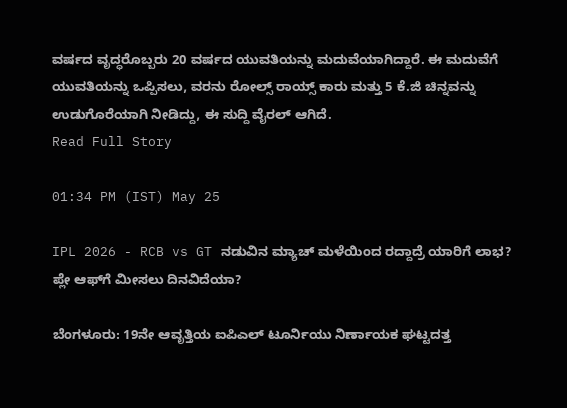ವರ್ಷದ ವೃದ್ಧರೊಬ್ಬರು 20 ವರ್ಷದ ಯುವತಿಯನ್ನು ಮದುವೆಯಾಗಿದ್ದಾರೆ. ಈ ಮದುವೆಗೆ ಯುವತಿಯನ್ನು ಒಪ್ಪಿಸಲು, ವರನು ರೋಲ್ಸ್ ರಾಯ್ಸ್ ಕಾರು ಮತ್ತು 5 ಕೆ.ಜಿ ಚಿನ್ನವನ್ನು ಉಡುಗೊರೆಯಾಗಿ ನೀಡಿದ್ದು, ಈ ಸುದ್ದಿ ವೈರಲ್ ಆಗಿದೆ.
Read Full Story

01:34 PM (IST) May 25

IPL 2026 - RCB vs GT ನಡುವಿನ ಮ್ಯಾಚ್ ಮಳೆಯಿಂದ ರದ್ದಾದ್ರೆ ಯಾರಿಗೆ ಲಾಭ? ಪ್ಲೇ ಆಫ್‌ಗೆ ಮೀಸಲು ದಿನವಿದೆಯಾ?

ಬೆಂಗಳೂರು: 19ನೇ ಆವೃತ್ತಿಯ ಐಪಿಎಲ್ ಟೂರ್ನಿಯು ನಿರ್ಣಾಯಕ ಘಟ್ಟದತ್ತ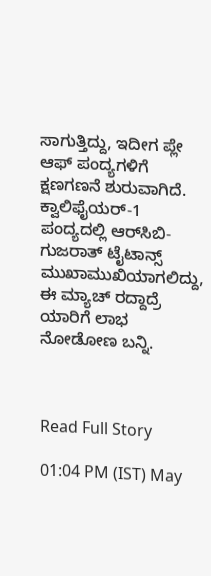ಸಾಗುತ್ತಿದ್ದು, ಇದೀಗ ಪ್ಲೇ ಆಫ್ ಪಂದ್ಯಗಳಿಗೆ ಕ್ಷಣಗಣನೆ ಶುರುವಾಗಿದೆ. ಕ್ವಾಲಿಫೈಯರ್-1 ಪಂದ್ಯದಲ್ಲಿ ಆರ್‌ಸಿಬಿ-ಗುಜರಾತ್ ಟೈಟಾನ್ಸ್ ಮುಖಾಮುಖಿಯಾಗಲಿದ್ದು, ಈ ಮ್ಯಾಚ್ ರದ್ದಾದ್ರೆ ಯಾರಿಗೆ ಲಾಭ ನೋಡೋಣ ಬನ್ನಿ.



Read Full Story

01:04 PM (IST) May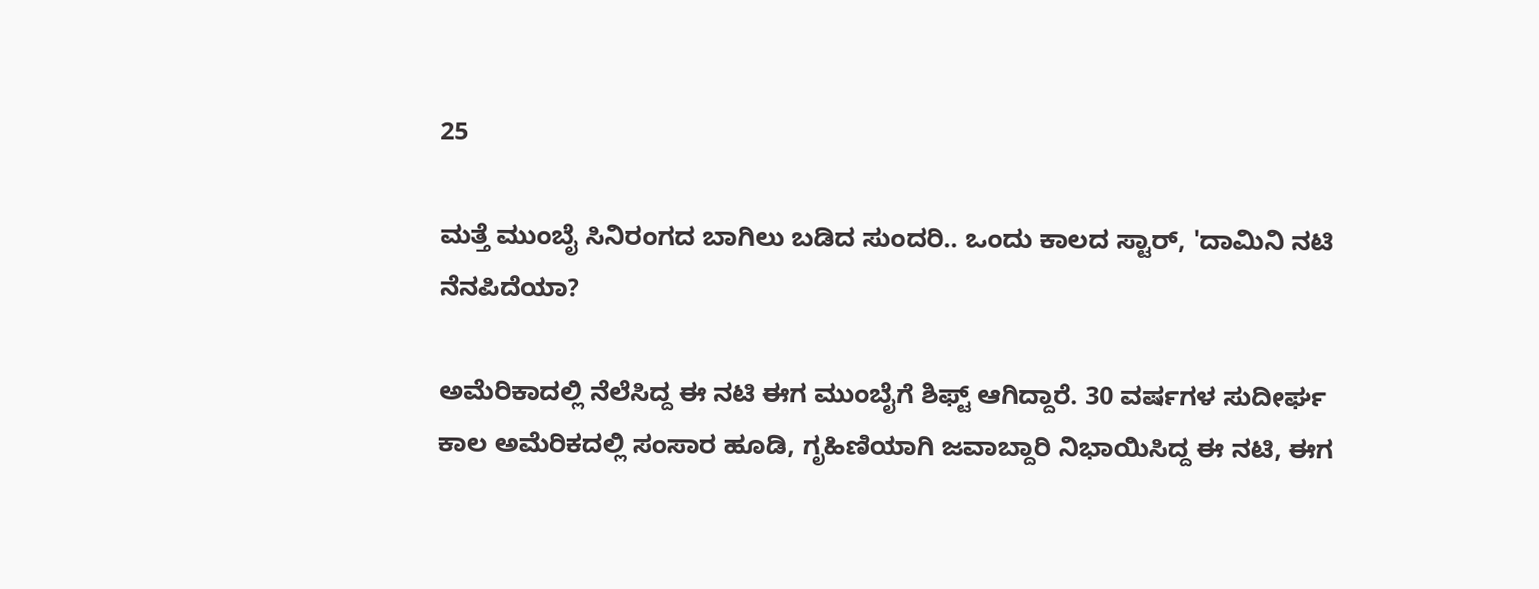25

ಮತ್ತೆ ಮುಂಬೈ ಸಿನಿರಂಗದ ಬಾಗಿಲು ಬಡಿದ ಸುಂದರಿ.. ಒಂದು ಕಾಲದ ಸ್ಟಾರ್, 'ದಾಮಿನಿ ನಟಿ ನೆನಪಿದೆಯಾ?

ಅಮೆರಿಕಾದಲ್ಲಿ ನೆಲೆಸಿದ್ದ ಈ ನಟಿ ಈಗ ಮುಂಬೈಗೆ ಶಿಫ್ಟ್ ಆಗಿದ್ದಾರೆ. 30 ವರ್ಷಗಳ ಸುದೀರ್ಘ ಕಾಲ ಅಮೆರಿಕದಲ್ಲಿ ಸಂಸಾರ ಹೂಡಿ, ಗೃಹಿಣಿಯಾಗಿ ಜವಾಬ್ದಾರಿ ನಿಭಾಯಿಸಿದ್ದ ಈ ನಟಿ, ಈಗ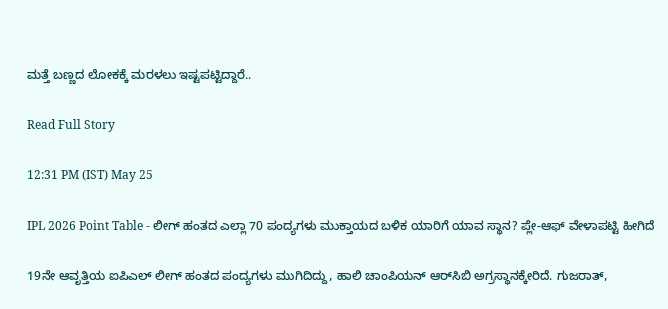ಮತ್ತೆ ಬಣ್ಣದ ಲೋಕಕ್ಕೆ ಮರಳಲು ಇಷ್ಟಪಟ್ಟಿದ್ದಾರೆ..

Read Full Story

12:31 PM (IST) May 25

IPL 2026 Point Table - ಲೀಗ್ ಹಂತದ ಎಲ್ಲಾ 70 ಪಂದ್ಯಗಳು ಮುಕ್ತಾಯದ ಬಳಿಕ ಯಾರಿಗೆ ಯಾವ ಸ್ಥಾನ? ಪ್ಲೇ-ಆಫ್‌ ವೇಳಾಪಟ್ಟಿ ಹೀಗಿದೆ

19ನೇ ಆವೃತ್ತಿಯ ಐಪಿಎಲ್ ಲೀಗ್ ಹಂತದ ಪಂದ್ಯಗಳು ಮುಗಿದಿದ್ದು, ಹಾಲಿ ಚಾಂಪಿಯನ್ ಆರ್‌ಸಿಬಿ ಅಗ್ರಸ್ಥಾನಕ್ಕೇರಿದೆ. ಗುಜರಾತ್,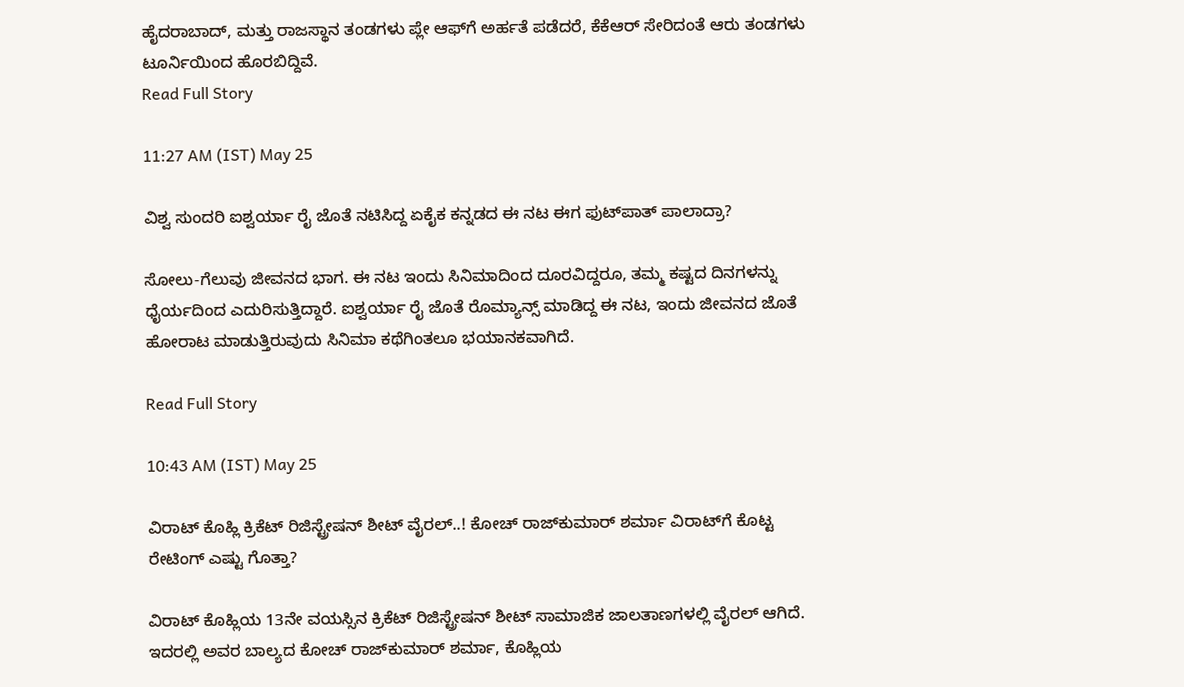ಹೈದರಾಬಾದ್, ಮತ್ತು ರಾಜಸ್ಥಾನ ತಂಡಗಳು ಪ್ಲೇ ಆಫ್‌ಗೆ ಅರ್ಹತೆ ಪಡೆದರೆ, ಕೆಕೆಆರ್ ಸೇರಿದಂತೆ ಆರು ತಂಡಗಳು ಟೂರ್ನಿಯಿಂದ ಹೊರಬಿದ್ದಿವೆ.
Read Full Story

11:27 AM (IST) May 25

ವಿಶ್ವ ಸುಂದರಿ ಐಶ್ವರ್ಯಾ ರೈ ಜೊತೆ ನಟಿಸಿದ್ದ ಏಕೈಕ ಕನ್ನಡದ ಈ ನಟ ಈಗ ಫುಟ್‌ಪಾತ್‌ ಪಾಲಾದ್ರಾ?

ಸೋಲು-ಗೆಲುವು ಜೀವನದ ಭಾಗ. ಈ ನಟ ಇಂದು ಸಿನಿಮಾದಿಂದ ದೂರವಿದ್ದರೂ, ತಮ್ಮ ಕಷ್ಟದ ದಿನಗಳನ್ನು ಧೈರ್ಯದಿಂದ ಎದುರಿಸುತ್ತಿದ್ದಾರೆ. ಐಶ್ವರ್ಯಾ ರೈ ಜೊತೆ ರೊಮ್ಯಾನ್ಸ್ ಮಾಡಿದ್ದ ಈ ನಟ, ಇಂದು ಜೀವನದ ಜೊತೆ ಹೋರಾಟ ಮಾಡುತ್ತಿರುವುದು ಸಿನಿಮಾ ಕಥೆಗಿಂತಲೂ ಭಯಾನಕವಾಗಿದೆ.

Read Full Story

10:43 AM (IST) May 25

ವಿರಾಟ್ ಕೊಹ್ಲಿ ಕ್ರಿಕೆಟ್ ರಿಜಿಸ್ಟ್ರೇಷನ್ ಶೀಟ್ ವೈರಲ್..! ಕೋಚ್ ರಾಜ್‌ಕುಮಾರ್ ಶರ್ಮಾ ವಿರಾಟ್‌ಗೆ ಕೊಟ್ಟ ರೇಟಿಂಗ್ ಎಷ್ಟು ಗೊತ್ತಾ?

ವಿರಾಟ್ ಕೊಹ್ಲಿಯ 13ನೇ ವಯಸ್ಸಿನ ಕ್ರಿಕೆಟ್ ರಿಜಿಸ್ಟ್ರೇಷನ್ ಶೀಟ್ ಸಾಮಾಜಿಕ ಜಾಲತಾಣಗಳಲ್ಲಿ ವೈರಲ್ ಆಗಿದೆ. ಇದರಲ್ಲಿ ಅವರ ಬಾಲ್ಯದ ಕೋಚ್ ರಾಜ್‌ಕುಮಾರ್ ಶರ್ಮಾ, ಕೊಹ್ಲಿಯ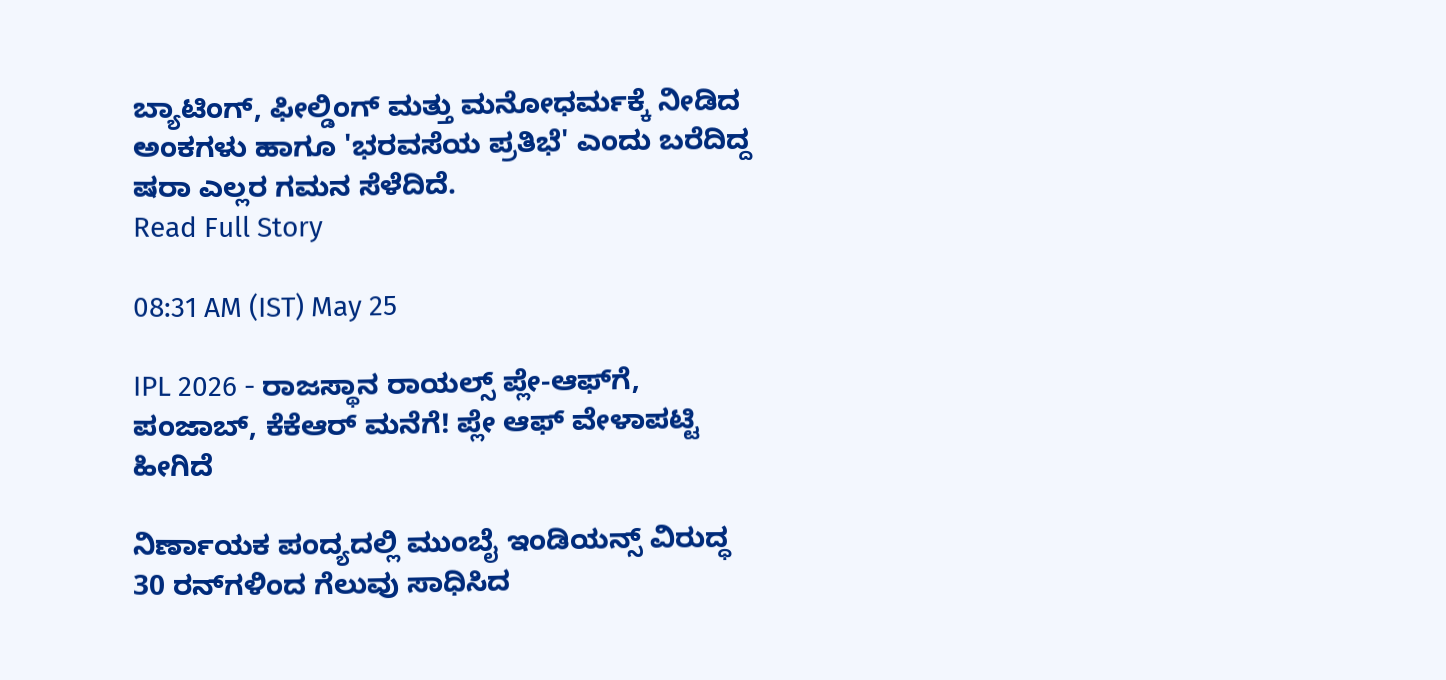ಬ್ಯಾಟಿಂಗ್, ಫೀಲ್ಡಿಂಗ್ ಮತ್ತು ಮನೋಧರ್ಮಕ್ಕೆ ನೀಡಿದ ಅಂಕಗಳು ಹಾಗೂ 'ಭರವಸೆಯ ಪ್ರತಿಭೆ' ಎಂದು ಬರೆದಿದ್ದ ಷರಾ ಎಲ್ಲರ ಗಮನ ಸೆಳೆದಿದೆ.
Read Full Story

08:31 AM (IST) May 25

IPL 2026 - ರಾಜಸ್ಥಾನ ರಾಯಲ್ಸ್ ಪ್ಲೇ-ಆಫ್‌ಗೆ, ಪಂಜಾಬ್‌, ಕೆಕೆಆರ್‌ ಮನೆಗೆ! ಪ್ಲೇ ಆಫ್‌ ವೇಳಾಪಟ್ಟಿ ಹೀಗಿದೆ

ನಿರ್ಣಾಯಕ ಪಂದ್ಯದಲ್ಲಿ ಮುಂಬೈ ಇಂಡಿಯನ್ಸ್ ವಿರುದ್ಧ 30 ರನ್‌ಗಳಿಂದ ಗೆಲುವು ಸಾಧಿಸಿದ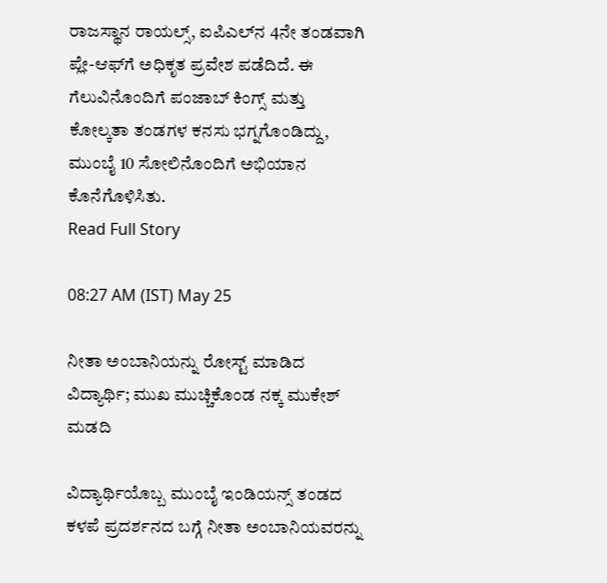ರಾಜಸ್ಥಾನ ರಾಯಲ್ಸ್, ಐಪಿಎಲ್‌ನ 4ನೇ ತಂಡವಾಗಿ ಪ್ಲೇ-ಆಫ್‌ಗೆ ಅಧಿಕೃತ ಪ್ರವೇಶ ಪಡೆದಿದೆ. ಈ ಗೆಲುವಿನೊಂದಿಗೆ ಪಂಜಾಬ್ ಕಿಂಗ್ಸ್ ಮತ್ತು ಕೋಲ್ಕತಾ ತಂಡಗಳ ಕನಸು ಭಗ್ನಗೊಂಡಿದ್ದು, ಮುಂಬೈ 10 ಸೋಲಿನೊಂದಿಗೆ ಅಭಿಯಾನ ಕೊನೆಗೊಳಿಸಿತು.
Read Full Story

08:27 AM (IST) May 25

ನೀತಾ ಅಂಬಾನಿಯನ್ನು ರೋಸ್ಟ್ ಮಾಡಿದ ವಿದ್ಯಾರ್ಥಿ; ಮುಖ ಮುಚ್ಚಿಕೊಂಡ ನಕ್ಕ ಮುಕೇಶ್ ಮಡದಿ

ವಿದ್ಯಾರ್ಥಿಯೊಬ್ಬ ಮುಂಬೈ ಇಂಡಿಯನ್ಸ್ ತಂಡದ ಕಳಪೆ ಪ್ರದರ್ಶನದ ಬಗ್ಗೆ ನೀತಾ ಅಂಬಾನಿಯವರನ್ನು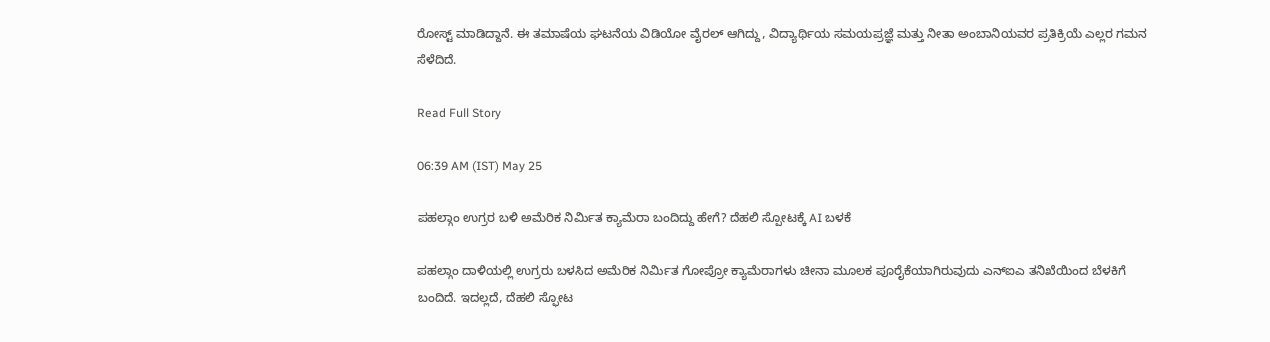ರೋಸ್ಟ್ ಮಾಡಿದ್ದಾನೆ. ಈ ತಮಾಷೆಯ ಘಟನೆಯ ವಿಡಿಯೋ ವೈರಲ್ ಆಗಿದ್ದು, ವಿದ್ಯಾರ್ಥಿಯ ಸಮಯಪ್ರಜ್ಞೆ ಮತ್ತು ನೀತಾ ಅಂಬಾನಿಯವರ ಪ್ರತಿಕ್ರಿಯೆ ಎಲ್ಲರ ಗಮನ ಸೆಳೆದಿದೆ.

Read Full Story

06:39 AM (IST) May 25

ಪಹಲ್ಗಾಂ ಉಗ್ರರ ಬಳಿ ಅಮೆರಿಕ ನಿರ್ಮಿತ ಕ್ಯಾಮೆರಾ ಬಂದಿದ್ದು ಹೇಗೆ? ದೆಹಲಿ ಸ್ಪೋಟಕ್ಕೆ AI ಬಳಕೆ

ಪಹಲ್ಗಾಂ ದಾಳಿಯಲ್ಲಿ ಉಗ್ರರು ಬಳಸಿದ ಅಮೆರಿಕ ನಿರ್ಮಿತ ಗೋಪ್ರೋ ಕ್ಯಾಮೆರಾಗಳು ಚೀನಾ ಮೂಲಕ ಪೂರೈಕೆಯಾಗಿರುವುದು ಎನ್‌ಐಎ ತನಿಖೆಯಿಂದ ಬೆಳಕಿಗೆ ಬಂದಿದೆ. ಇದಲ್ಲದೆ, ದೆಹಲಿ ಸ್ಫೋಟ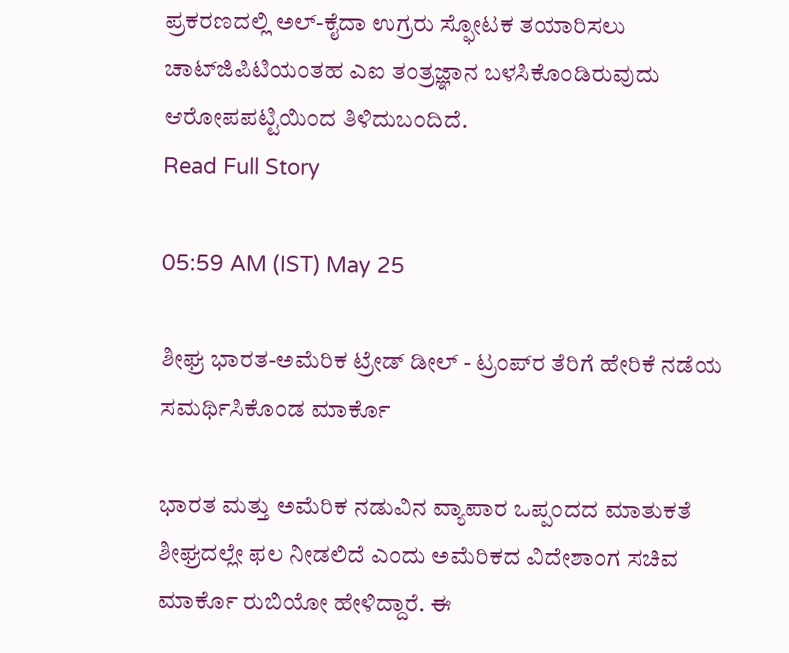ಪ್ರಕರಣದಲ್ಲಿ ಅಲ್‌-ಕೈದಾ ಉಗ್ರರು ಸ್ಫೋಟಕ ತಯಾರಿಸಲು ಚಾಟ್‌ಜಿಪಿಟಿಯಂತಹ ಎಐ ತಂತ್ರಜ್ಞಾನ ಬಳಸಿಕೊಂಡಿರುವುದು ಆರೋಪಪಟ್ಟಿಯಿಂದ ತಿಳಿದುಬಂದಿದೆ.
Read Full Story

05:59 AM (IST) May 25

ಶೀಘ್ರ ಭಾರತ-ಅಮೆರಿಕ ಟ್ರೇಡ್‌ ಡೀಲ್‌ - ಟ್ರಂಪ್‌ರ ತೆರಿಗೆ ಹೇರಿಕೆ ನಡೆಯ ಸಮರ್ಥಿಸಿಕೊಂಡ ಮಾರ್ಕೊ

ಭಾರತ ಮತ್ತು ಅಮೆರಿಕ ನಡುವಿನ ವ್ಯಾಪಾರ ಒಪ್ಪಂದದ ಮಾತುಕತೆ ಶೀಘ್ರದಲ್ಲೇ ಫಲ ನೀಡಲಿದೆ ಎಂದು ಅಮೆರಿಕದ ವಿದೇಶಾಂಗ ಸಚಿವ ಮಾರ್ಕೊ ರುಬಿಯೋ ಹೇಳಿದ್ದಾರೆ. ಈ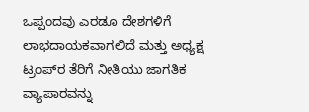ಒಪ್ಪಂದವು ಎರಡೂ ದೇಶಗಳಿಗೆ ಲಾಭದಾಯಕವಾಗಲಿದೆ ಮತ್ತು ಅಧ್ಯಕ್ಷ ಟ್ರಂಪ್‌ರ ತೆರಿಗೆ ನೀತಿಯು ಜಾಗತಿಕ ವ್ಯಾಪಾರವನ್ನು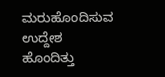ಮರುಹೊಂದಿಸುವ ಉದ್ದೇಶ ಹೊಂದಿತ್ತು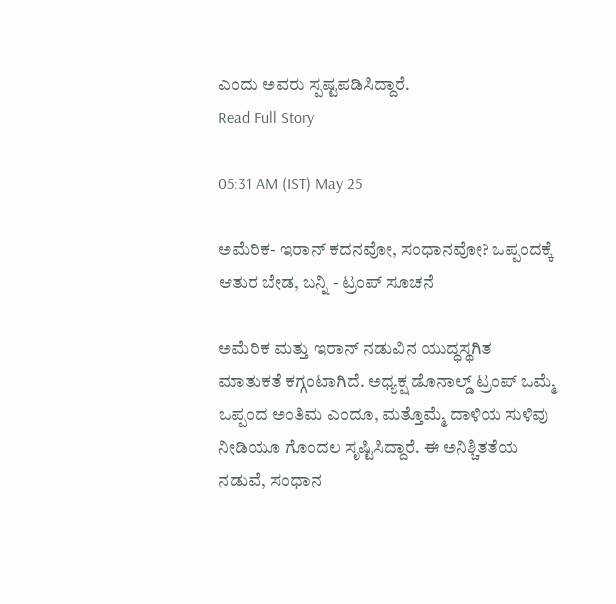ಎಂದು ಅವರು ಸ್ಪಷ್ಟಪಡಿಸಿದ್ದಾರೆ.
Read Full Story

05:31 AM (IST) May 25

ಅಮೆರಿಕ- ಇರಾನ್‌ ಕದನವೋ, ಸಂಧಾನವೋ? ಒಪ್ಪಂದಕ್ಕೆ ಆತುರ ಬೇಡ, ಬನ್ನಿ - ಟ್ರಂಪ್‌ ಸೂಚನೆ

ಅಮೆರಿಕ ಮತ್ತು ಇರಾನ್‌ ನಡುವಿನ ಯುದ್ಧಸ್ಥಗಿತ ಮಾತುಕತೆ ಕಗ್ಗಂಟಾಗಿದೆ. ಅಧ್ಯಕ್ಷ ಡೊನಾಲ್ಡ್‌ ಟ್ರಂಪ್‌ ಒಮ್ಮೆ ಒಪ್ಪಂದ ಅಂತಿಮ ಎಂದೂ, ಮತ್ತೊಮ್ಮೆ ದಾಳಿಯ ಸುಳಿವು ನೀಡಿಯೂ ಗೊಂದಲ ಸೃಷ್ಟಿಸಿದ್ದಾರೆ. ಈ ಅನಿಶ್ಚಿತತೆಯ ನಡುವೆ, ಸಂಧಾನ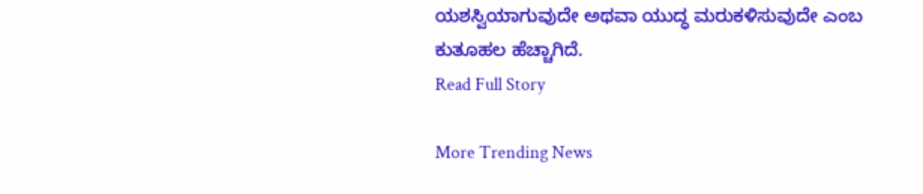ಯಶಸ್ವಿಯಾಗುವುದೇ ಅಥವಾ ಯುದ್ಧ ಮರುಕಳಿಸುವುದೇ ಎಂಬ ಕುತೂಹಲ ಹೆಚ್ಚಾಗಿದೆ.
Read Full Story

More Trending News